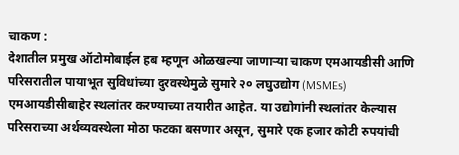चाकण :
देशातील प्रमुख ऑटोमोबाईल हब म्हणून ओळखल्या जाणाऱ्या चाकण एमआयडीसी आणि परिसरातील पायाभूत सुविधांच्या दुरवस्थेमुळे सुमारे २० लघुउद्योग (MSMEs) एमआयडीसीबाहेर स्थलांतर करण्याच्या तयारीत आहेत. या उद्योगांनी स्थलांतर केल्यास परिसराच्या अर्थव्यवस्थेला मोठा फटका बसणार असून, सुमारे एक हजार कोटी रुपयांची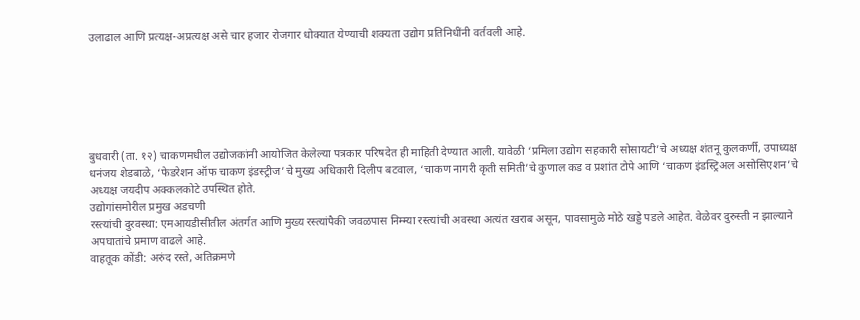उलाढाल आणि प्रत्यक्ष-अप्रत्यक्ष असे चार हजार रोजगार धोक्यात येण्याची शक्यता उद्योग प्रतिनिधींनी वर्तवली आहे.






बुधवारी (ता. १२) चाकणमधील उद्योजकांनी आयोजित केलेल्या पत्रकार परिषदेत ही माहिती देण्यात आली. यावेळी ‘प्रमिला उद्योग सहकारी सोसायटी’चे अध्यक्ष शंतनू कुलकर्णी, उपाध्यक्ष धनंजय शेडबाळे, ‘फेडरेशन ऑफ चाकण इंडस्ट्रीज’चे मुख्य अधिकारी दिलीप बटवाल, ‘चाकण नागरी कृती समिती’चे कुणाल कड व प्रशांत टोपे आणि ‘चाकण इंडस्ट्रिअल असोसिएशन’चे अध्यक्ष जयदीप अक्कलकोटे उपस्थित होते.
उद्योगांसमोरील प्रमुख अडचणी
रस्त्यांची दुरवस्था: एमआयडीसीतील अंतर्गत आणि मुख्य रस्त्यांपैकी जवळपास निम्म्या रस्त्यांची अवस्था अत्यंत खराब असून, पावसामुळे मोठे खड्डे पडले आहेत. वेळेवर दुरुस्ती न झाल्याने अपघातांचे प्रमाण वाढले आहे.
वाहतूक कोंडी: अरुंद रस्ते, अतिक्रमणे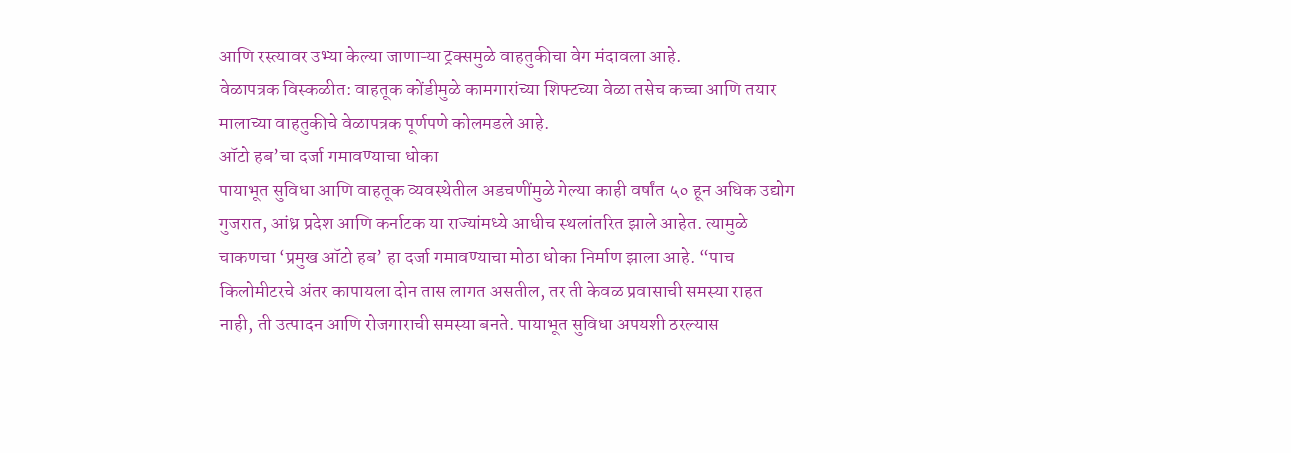आणि रस्त्यावर उभ्या केल्या जाणाऱ्या ट्रक्समुळे वाहतुकीचा वेग मंदावला आहे.
वेळापत्रक विस्कळीत: वाहतूक कोंडीमुळे कामगारांच्या शिफ्टच्या वेळा तसेच कच्चा आणि तयार मालाच्या वाहतुकीचे वेळापत्रक पूर्णपणे कोलमडले आहे.
ऑटो हब’चा दर्जा गमावण्याचा धोका
पायाभूत सुविधा आणि वाहतूक व्यवस्थेतील अडचणींमुळे गेल्या काही वर्षांत ५० हून अधिक उद्योग गुजरात, आंध्र प्रदेश आणि कर्नाटक या राज्यांमध्ये आधीच स्थलांतरित झाले आहेत. त्यामुळे चाकणचा ‘प्रमुख ऑटो हब’ हा दर्जा गमावण्याचा मोठा धोका निर्माण झाला आहे. “पाच किलोमीटरचे अंतर कापायला दोन तास लागत असतील, तर ती केवळ प्रवासाची समस्या राहत नाही, ती उत्पादन आणि रोजगाराची समस्या बनते. पायाभूत सुविधा अपयशी ठरल्यास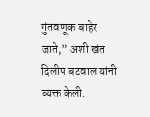गुंतवणूक बाहेर जाते,” अशी खंत दिलीप बटवाल यांनी व्यक्त केली.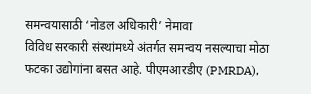समन्वयासाठी ‘नोडल अधिकारी’ नेमावा
विविध सरकारी संस्थांमध्ये अंतर्गत समन्वय नसल्याचा मोठा फटका उद्योगांना बसत आहे. पीएमआरडीए (PMRDA),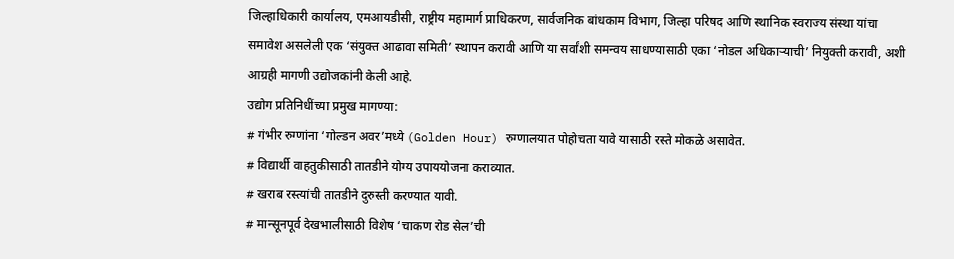जिल्हाधिकारी कार्यालय, एमआयडीसी, राष्ट्रीय महामार्ग प्राधिकरण, सार्वजनिक बांधकाम विभाग, जिल्हा परिषद आणि स्थानिक स्वराज्य संस्था यांचा समावेश असलेली एक ‘संयुक्त आढावा समिती’ स्थापन करावी आणि या सर्वांशी समन्वय साधण्यासाठी एका ‘नोडल अधिकाऱ्याची’ नियुक्ती करावी, अशी आग्रही मागणी उद्योजकांनी केली आहे.
उद्योग प्रतिनिधींच्या प्रमुख मागण्या:
# गंभीर रुग्णांना ‘गोल्डन अवर’मध्ये (Golden Hour) रुग्णालयात पोहोचता यावे यासाठी रस्ते मोकळे असावेत.
# विद्यार्थी वाहतुकीसाठी तातडीने योग्य उपाययोजना कराव्यात.
# खराब रस्त्यांची तातडीने दुरुस्ती करण्यात यावी.
# मान्सूनपूर्व देखभालीसाठी विशेष ‘चाकण रोड सेल’ची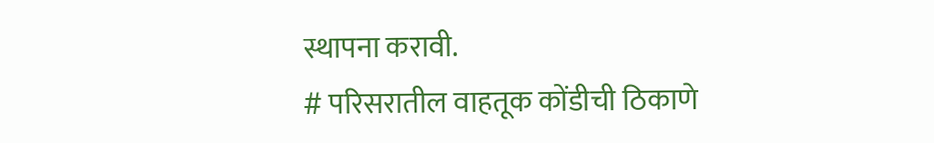स्थापना करावी.
# परिसरातील वाहतूक कोंडीची ठिकाणे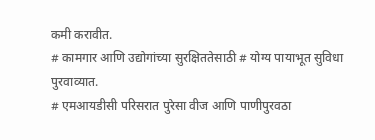कमी करावीत.
# कामगार आणि उद्योगांच्या सुरक्षिततेसाठी # योग्य पायाभूत सुविधा पुरवाव्यात.
# एमआयडीसी परिसरात पुरेसा वीज आणि पाणीपुरवठा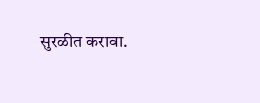सुरळीत करावा.